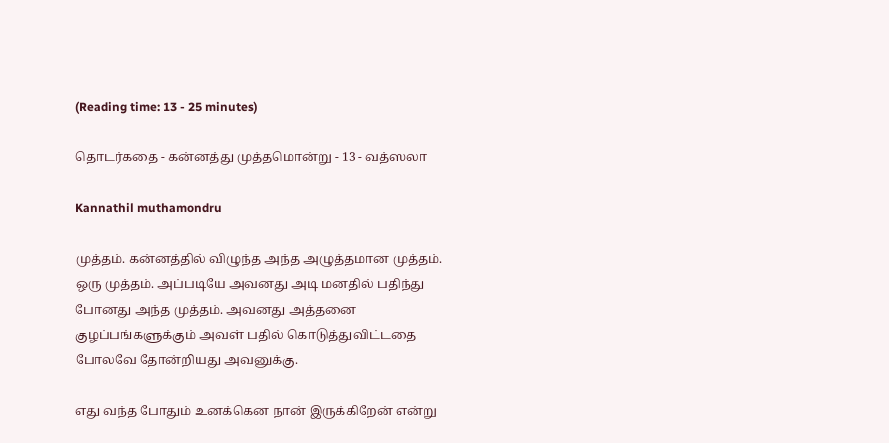(Reading time: 13 - 25 minutes)

தொடர்கதை - கன்னத்து முத்தமொன்று - 13 - வத்ஸலா

Kannathil muthamondru

முத்தம். கன்னத்தில் விழுந்த அந்த அழுத்தமான முத்தம். ஒரு முத்தம். அப்படியே அவனது அடி மனதில் பதிந்து போனது அந்த முத்தம். அவனது அத்தனை குழப்பங்களுக்கும் அவள் பதில் கொடுத்துவிட்டதை போலவே தோன்றியது அவனுக்கு.

எது வந்த போதும் உனக்கென நான் இருக்கிறேன் என்று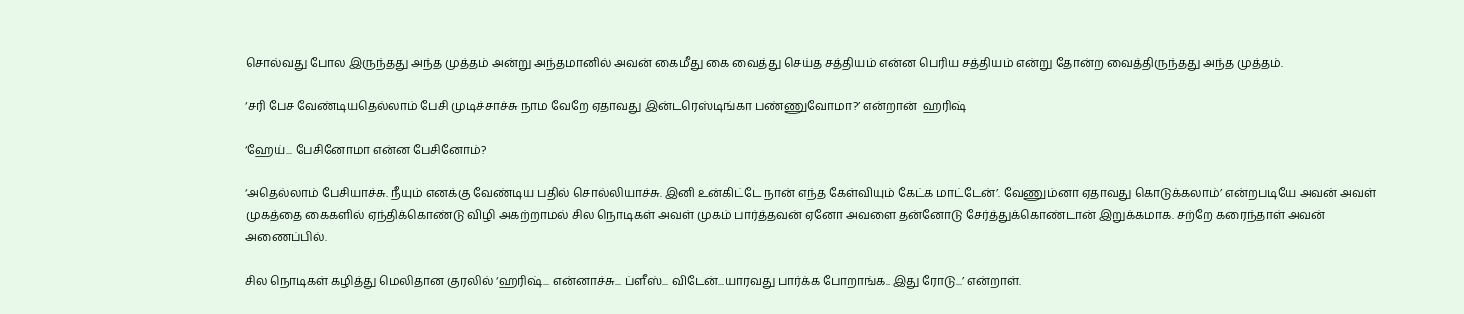சொல்வது போல இருந்தது அந்த முத்தம் அன்று அந்தமானில் அவன் கைமீது கை வைத்து செய்த சத்தியம் என்ன பெரிய சத்தியம் என்று தோன்ற வைத்திருந்தது அந்த முத்தம்.

‘சரி பேச வேண்டியதெல்லாம் பேசி முடிச்சாச்சு நாம வேறே ஏதாவது இன்டரெஸ்டிங்கா பண்ணுவோமா?’ என்றான்  ஹரிஷ்

‘ஹேய்... பேசினோமா என்ன பேசினோம்?

‘அதெல்லாம் பேசியாச்சு. நீயும் எனக்கு வேண்டிய பதில் சொல்லியாச்சு. இனி உன்கிட்டே நான் எந்த கேள்வியும் கேட்க மாட்டேன்’. வேணும்னா ஏதாவது கொடுக்கலாம்’ என்றபடியே அவன் அவள் முகத்தை கைகளில் ஏந்திக்கொண்டு விழி அகற்றாமல் சில நொடிகள் அவள் முகம் பார்த்தவன் ஏனோ அவளை தன்னோடு சேர்த்துக்கொண்டான் இறுக்கமாக. சற்றே கரைந்தாள் அவன் அணைப்பில்.

சில நொடிகள் கழித்து மெலிதான குரலில் ‘ஹரிஷ்... என்னாச்சு... ப்ளீஸ்... விடேன்...யாரவது பார்க்க போறாங்க.. இது ரோடு...’ என்றாள்.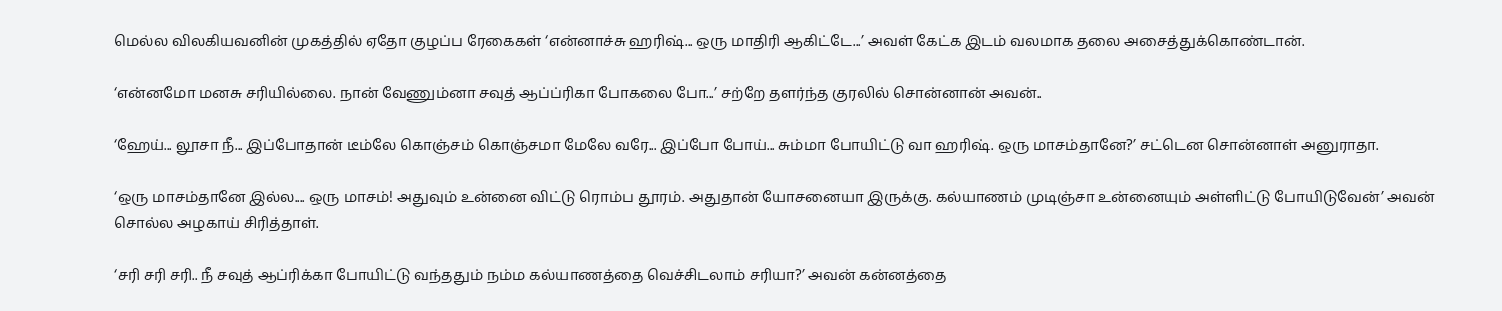மெல்ல விலகியவனின் முகத்தில் ஏதோ குழப்ப ரேகைகள் ‘என்னாச்சு ஹரிஷ்... ஒரு மாதிரி ஆகிட்டே...’ அவள் கேட்க இடம் வலமாக தலை அசைத்துக்கொண்டான்.

‘என்னமோ மனசு சரியில்லை. நான் வேணும்னா சவுத் ஆப்ப்ரிகா போகலை போ...’ சற்றே தளர்ந்த குரலில் சொன்னான் அவன்..

‘ஹேய்... லூசா நீ... இப்போதான் டீம்லே கொஞ்சம் கொஞ்சமா மேலே வரே... இப்போ போய்... சும்மா போயிட்டு வா ஹரிஷ். ஒரு மாசம்தானே?’ சட்டென சொன்னாள் அனுராதா.

‘ஒரு மாசம்தானே இல்ல.... ஒரு மாசம்! அதுவும் உன்னை விட்டு ரொம்ப தூரம். அதுதான் யோசனையா இருக்கு. கல்யாணம் முடிஞ்சா உன்னையும் அள்ளிட்டு போயிடுவேன்’ அவன் சொல்ல அழகாய் சிரித்தாள்.

‘சரி சரி சரி.. நீ சவுத் ஆப்ரிக்கா போயிட்டு வந்ததும் நம்ம கல்யாணத்தை வெச்சிடலாம் சரியா?’ அவன் கன்னத்தை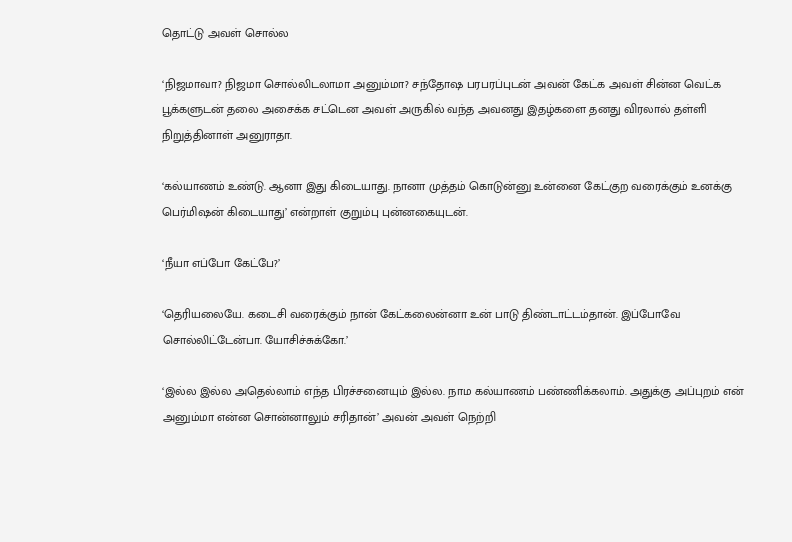தொட்டு அவள் சொல்ல

‘நிஜமாவா? நிஜமா சொல்லிடலாமா அனும்மா? சந்தோஷ பரபரப்புடன் அவன் கேட்க அவள் சின்ன வெட்க பூக்களுடன் தலை அசைக்க சட்டென அவள் அருகில் வந்த அவனது இதழ்களை தனது விரலால் தள்ளி நிறுத்தினாள் அனுராதா.

‘கல்யாணம் உண்டு. ஆனா இது கிடையாது. நானா முத்தம் கொடுன்னு உன்னை கேட்குற வரைக்கும் உனக்கு பெர்மிஷன் கிடையாது’ என்றாள் குறும்பு புன்னகையுடன்.

‘நீயா எப்போ கேட்பே?’

‘தெரியலையே. கடைசி வரைக்கும் நான் கேட்கலைன்னா உன் பாடு திண்டாட்டம்தான். இப்போவே சொல்லிட்டேன்பா. யோசிச்சுக்கோ.’

‘இல்ல இல்ல அதெல்லாம் எந்த பிரச்சனையும் இல்ல. நாம கல்யாணம் பண்ணிக்கலாம். அதுக்கு அப்புறம் என் அனும்மா என்ன சொன்னாலும் சரிதான்’ அவன் அவள் நெற்றி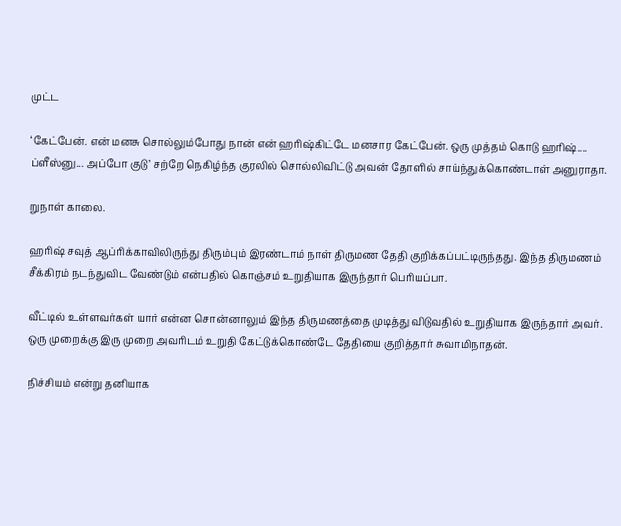முட்ட

‘கேட்பேன். என் மனசு சொல்லும்போது நான் என் ஹரிஷ்கிட்டே மனசார கேட்பேன். ஒரு முத்தம் கொடு ஹரிஷ்.... ப்ளீஸ்னு... அப்போ குடு’ சற்றே நெகிழ்ந்த குரலில் சொல்லிவிட்டு அவன் தோளில் சாய்ந்துக்கொண்டாள் அனுராதா.

றுநாள் காலை.

ஹரிஷ் சவுத் ஆப்ரிக்காவிலிருந்து திரும்பும் இரண்டாம் நாள் திருமண தேதி குறிக்கப்பட்டிருந்தது. இந்த திருமணம் சீக்கிரம் நடந்துவிட வேண்டும் என்பதில் கொஞ்சம் உறுதியாக இருந்தார் பெரியப்பா.

வீட்டில் உள்ளவர்கள் யார் என்ன சொன்னாலும் இந்த திருமணத்தை முடித்து விடுவதில் உறுதியாக இருந்தார் அவர். ஒரு முறைக்கு இரு முறை அவரிடம் உறுதி கேட்டுக்கொண்டே தேதியை குறித்தார் சுவாமிநாதன்.

நிச்சியம் என்று தனியாக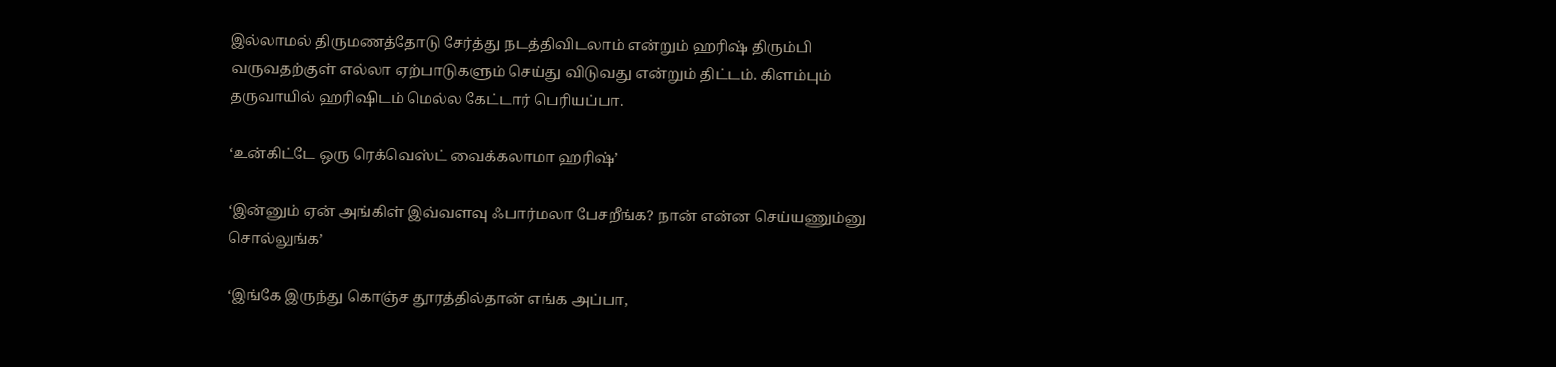இல்லாமல் திருமணத்தோடு சேர்த்து நடத்திவிடலாம் என்றும் ஹரிஷ் திரும்பி வருவதற்குள் எல்லா ஏற்பாடுகளும் செய்து விடுவது என்றும் திட்டம். கிளம்பும் தருவாயில் ஹரிஷிடம் மெல்ல கேட்டார் பெரியப்பா.

‘உன்கிட்டே ஒரு ரெக்வெஸ்ட் வைக்கலாமா ஹரிஷ்’

‘இன்னும் ஏன் அங்கிள் இவ்வளவு ஃபார்மலா பேசறீங்க? நான் என்ன செய்யணும்னு சொல்லுங்க’

‘இங்கே இருந்து கொஞ்ச தூரத்தில்தான் எங்க அப்பா,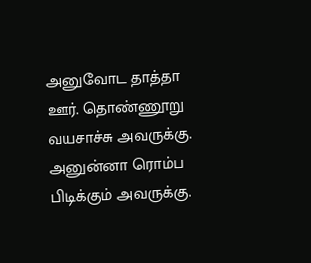அனுவோட தாத்தா ஊர். தொண்ணூறு வயசாச்சு அவருக்கு. அனுன்னா ரொம்ப பிடிக்கும் அவருக்கு.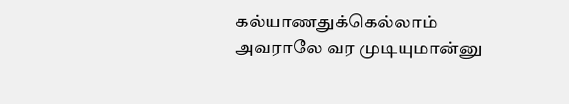கல்யாணதுக்கெல்லாம் அவராலே வர முடியுமான்னு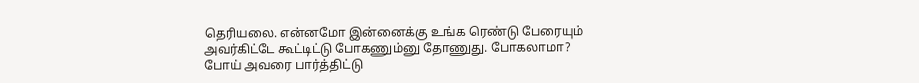தெரியலை. என்னமோ இன்னைக்கு உங்க ரெண்டு பேரையும் அவர்கிட்டே கூட்டிட்டு போகணும்னு தோணுது. போகலாமா? போய் அவரை பார்த்திட்டு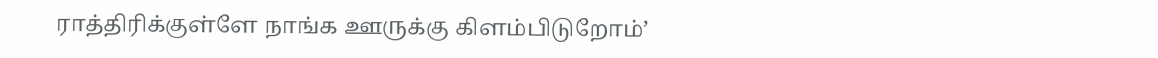ராத்திரிக்குள்ளே நாங்க ஊருக்கு கிளம்பிடுறோம்’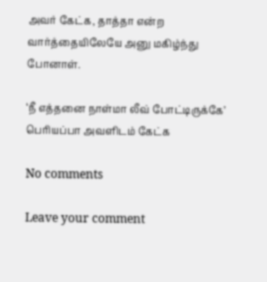அவர் கேட்க, தாத்தா என்ற வார்த்தையிலேயே அனு மகிழ்ந்து போனாள்.

‘நீ எத்தனை நாள்மா லீவ் போட்டிருக்கே’ பெரியப்பா அவளிடம் கேட்க

No comments

Leave your comment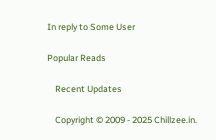In reply to Some User

Popular Reads

    Recent Updates

    Copyright © 2009 - 2025 Chillzee.in.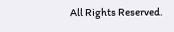All Rights Reserved.